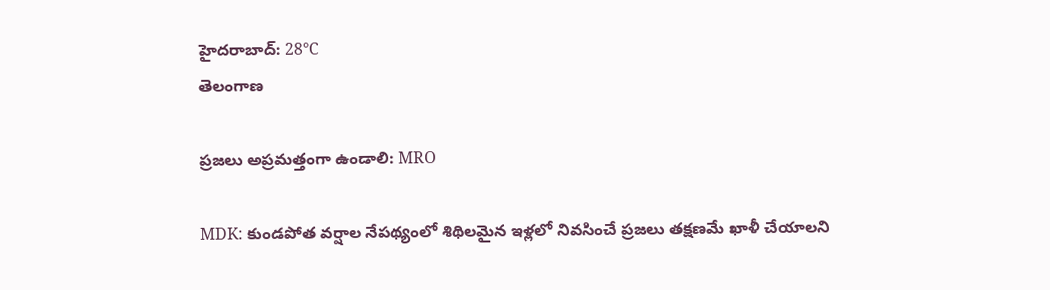హైదరాబాద్: 28°C
తెలంగాణ

ప్రజలు అప్రమత్తంగా ఉండాలి: MRO

MDK: కుండపోత వర్షాల నేపథ్యంలో శిథిలమైన ఇళ్లలో నివసించే ప్రజలు తక్షణమే ఖాళీ చేయాలని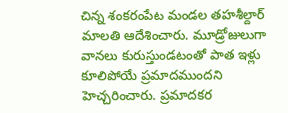చిన్న శంకరంపేట మండల తహశీల్దార్ మాలతి ఆదేశించారు. మూడ్రోజులుగా వానలు కురుస్తుండటంతో పాత ఇళ్లు కూలిపోయే ప్రమాదముందని హెచ్చరించారు. ప్రమాదకర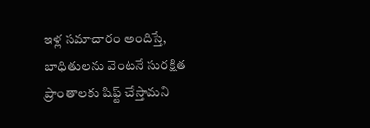ఇళ్ల సమాచారం అందిస్తే, బాధితులను వెంటనే సురక్షిత ప్రాంతాలకు షిఫ్ట్ చేస్తామని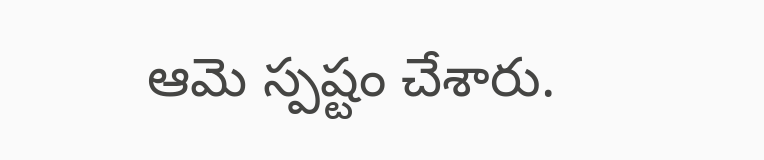ఆమె స్పష్టం చేశారు.